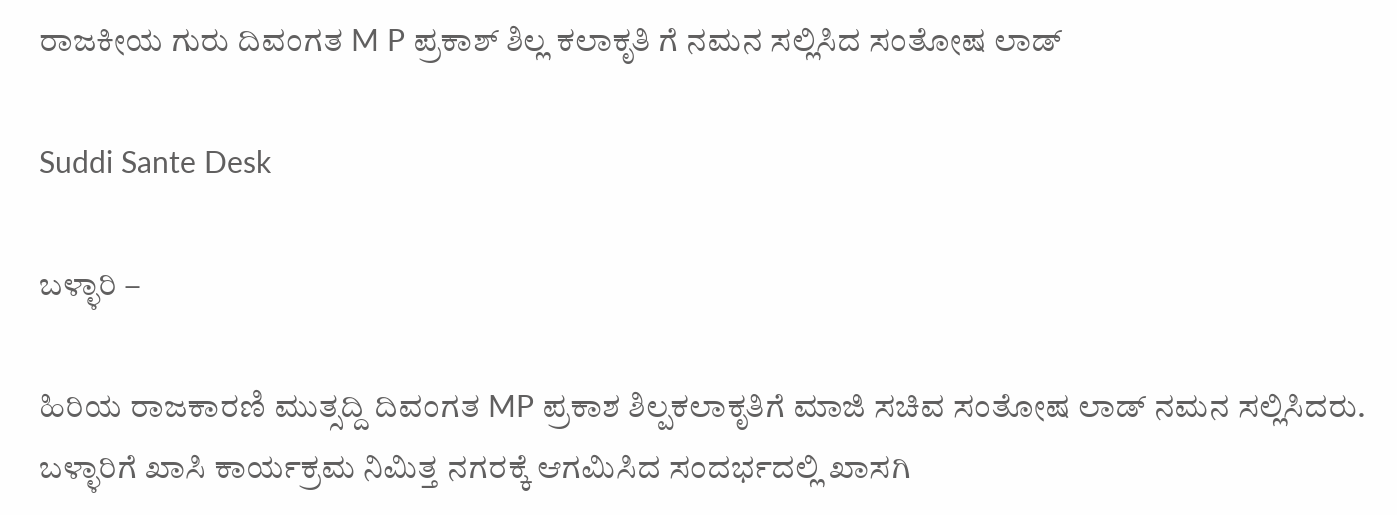ರಾಜಕೀಯ ಗುರು ದಿವಂಗತ M P ಪ್ರಕಾಶ್ ಶಿಲ್ಲ ಕಲಾಕೃತಿ ಗೆ ನಮನ ಸಲ್ಲಿಸಿದ ಸಂತೋಷ ಲಾಡ್

Suddi Sante Desk

ಬಳ್ಳಾರಿ –

ಹಿರಿಯ ರಾಜಕಾರಣಿ ಮುತ್ಸದ್ದಿ ದಿವಂಗತ MP ಪ್ರಕಾಶ ಶಿಲ್ಪಕಲಾಕೃತಿಗೆ ಮಾಜಿ ಸಚಿವ ಸಂತೋಷ ಲಾಡ್ ನಮನ ಸಲ್ಲಿಸಿದರು. ಬಳ್ಳಾರಿಗೆ ಖಾಸಿ ಕಾರ್ಯಕ್ರಮ ನಿಮಿತ್ತ ನಗರಕ್ಕೆ ಆಗಮಿಸಿದ ಸಂದರ್ಭದಲ್ಲಿ ಖಾಸಗಿ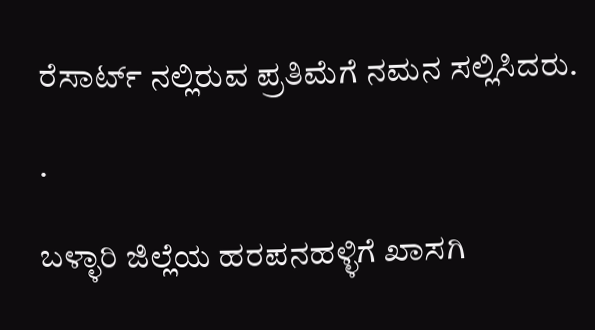ರೆಸಾರ್ಟ್ ನಲ್ಲಿರುವ ಪ್ರತಿಮೆಗೆ ನಮನ ಸಲ್ಲಿಸಿದರು.

.

ಬಳ್ಳಾರಿ ಜಿಲ್ಲೆಯ ಹರಪನಹಳ್ಳಿಗೆ ಖಾಸಗಿ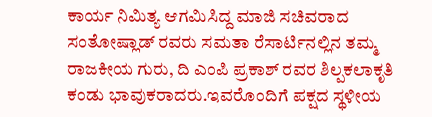ಕಾರ್ಯ ನಿಮಿತ್ಯ ಆಗಮಿಸಿದ್ದ ಮಾಜಿ ಸಚಿವರಾದ ಸಂತೋಷ್ಲಾಡ್ ರವರು ಸಮತಾ ರೆಸಾರ್ಟಿನಲ್ಲಿನ ತಮ್ಮ ರಾಜಕೀಯ ಗುರು, ದಿ ಎಂಪಿ ಪ್ರಕಾಶ್ ರವರ ಶಿಲ್ಪಕಲಾಕೃತಿ ಕಂಡು ಭಾವುಕರಾದರು‌.ಇವರೊಂದಿಗೆ ಪಕ್ಷದ ಸ್ಥಳೀಯ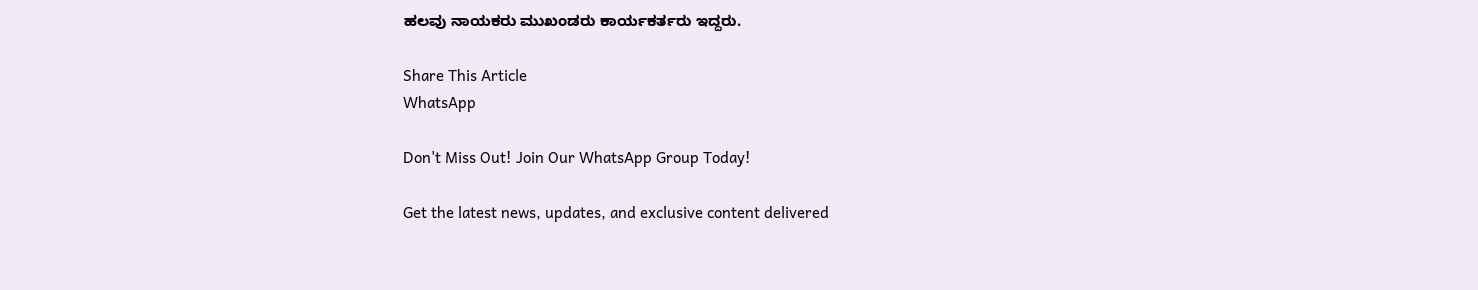ಹಲವು ನಾಯಕರು ಮುಖಂಡರು ಕಾರ್ಯಕರ್ತರು ಇದ್ದರು.

Share This Article
WhatsApp

Don't Miss Out! Join Our WhatsApp Group Today!

Get the latest news, updates, and exclusive content delivered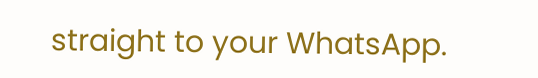straight to your WhatsApp.